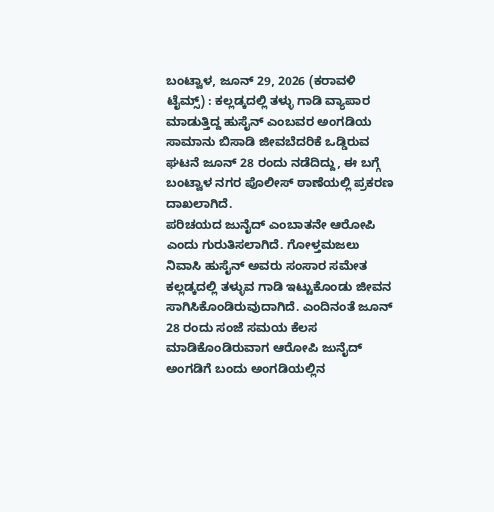ಬಂಟ್ವಾಳ, ಜೂನ್ 29, 2026 (ಕರಾವಳಿ ಟೈಮ್ಸ್) : ಕಲ್ಲಡ್ಕದಲ್ಲಿ ತಳ್ಳು ಗಾಡಿ ವ್ಯಾಪಾರ ಮಾಡುತ್ತಿದ್ದ ಹುಸೈನ್ ಎಂಬವರ ಅಂಗಡಿಯ ಸಾಮಾನು ಬಿಸಾಡಿ ಜೀವಬೆದರಿಕೆ ಒಡ್ಡಿರುವ ಘಟನೆ ಜೂನ್ 28 ರಂದು ನಡೆದಿದ್ದು, ಈ ಬಗ್ಗೆ ಬಂಟ್ವಾಳ ನಗರ ಪೊಲೀಸ್ ಠಾಣೆಯಲ್ಲಿ ಪ್ರಕರಣ ದಾಖಲಾಗಿದೆ.
ಪರಿಚಯದ ಜುನೈದ್ ಎಂಬಾತನೇ ಆರೋಪಿ ಎಂದು ಗುರುತಿಸಲಾಗಿದೆ. ಗೋಳ್ತಮಜಲು ನಿವಾಸಿ ಹುಸೈನ್ ಅವರು ಸಂಸಾರ ಸಮೇತ ಕಲ್ಲಡ್ಕದಲ್ಲಿ ತಳ್ಳುವ ಗಾಡಿ ಇಟ್ಟುಕೊಂಡು ಜೀವನ ಸಾಗಿಸಿಕೊಂಡಿರುವುದಾಗಿದೆ. ಎಂದಿನಂತೆ ಜೂನ್ 28 ರಂದು ಸಂಜೆ ಸಮಯ ಕೆಲಸ ಮಾಡಿಕೊಂಡಿರುವಾಗ ಆರೋಪಿ ಜುನೈದ್ ಅಂಗಡಿಗೆ ಬಂದು ಅಂಗಡಿಯಲ್ಲಿನ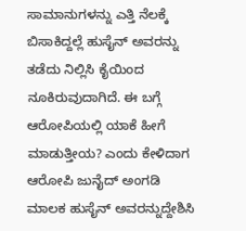ಸಾಮಾನುಗಳನ್ನು ಎತ್ತಿ ನೆಲಕ್ಕೆ ಬಿಸಾಕಿದ್ದಲ್ಲೆ ಹುಸೈನ್ ಅವರನ್ನು ತಡೆದು ನಿಲ್ಲಿಸಿ ಕೈಯಿಂದ ನೂಕಿರುವುದಾಗಿದೆ. ಈ ಬಗ್ಗೆ ಆರೋಪಿಯಲ್ಲಿ ಯಾಕೆ ಹೀಗೆ ಮಾಡುತ್ತೀಯ? ಎಂದು ಕೇಳಿದಾಗ ಆರೋಪಿ ಜುನೈದ್ ಅಂಗಡಿ ಮಾಲಕ ಹುಸೈನ್ ಅವರನ್ನುದ್ದೇಶಿಸಿ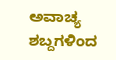ಅವಾಚ್ಯ ಶಬ್ದಗಳಿಂದ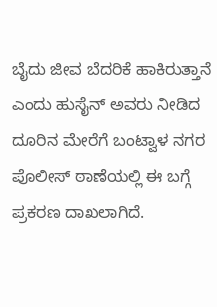ಬೈದು ಜೀವ ಬೆದರಿಕೆ ಹಾಕಿರುತ್ತಾನೆ ಎಂದು ಹುಸೈನ್ ಅವರು ನೀಡಿದ ದೂರಿನ ಮೇರೆಗೆ ಬಂಟ್ವಾಳ ನಗರ ಪೊಲೀಸ್ ಠಾಣೆಯಲ್ಲಿ ಈ ಬಗ್ಗೆ ಪ್ರಕರಣ ದಾಖಲಾಗಿದೆ.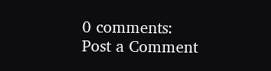0 comments:
Post a Comment